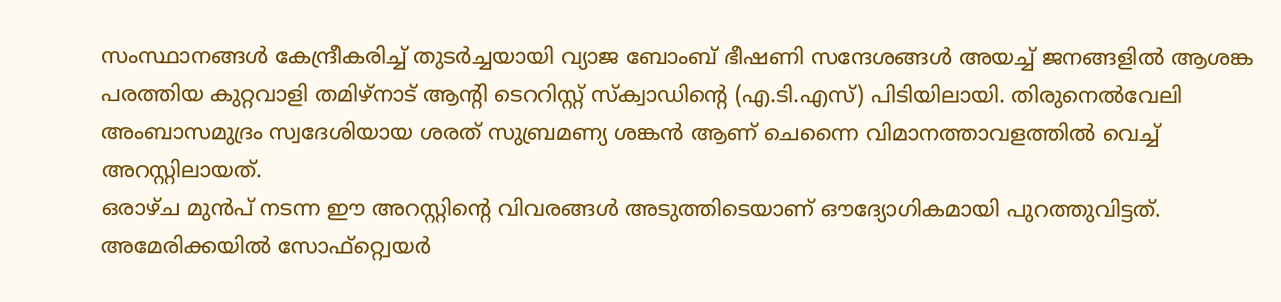സംസ്ഥാനങ്ങൾ കേന്ദ്രീകരിച്ച് തുടർച്ചയായി വ്യാജ ബോംബ് ഭീഷണി സന്ദേശങ്ങൾ അയച്ച് ജനങ്ങളിൽ ആശങ്ക പരത്തിയ കുറ്റവാളി തമിഴ്നാട് ആന്റി ടെററിസ്റ്റ് സ്ക്വാഡിന്റെ (എ.ടി.എസ്) പിടിയിലായി. തിരുനെൽവേലി അംബാസമുദ്രം സ്വദേശിയായ ശരത് സുബ്രമണ്യ ശങ്കൻ ആണ് ചെന്നൈ വിമാനത്താവളത്തിൽ വെച്ച് അറസ്റ്റിലായത്.
ഒരാഴ്ച മുൻപ് നടന്ന ഈ അറസ്റ്റിന്റെ വിവരങ്ങൾ അടുത്തിടെയാണ് ഔദ്യോഗികമായി പുറത്തുവിട്ടത്. അമേരിക്കയിൽ സോഫ്റ്റ്വെയർ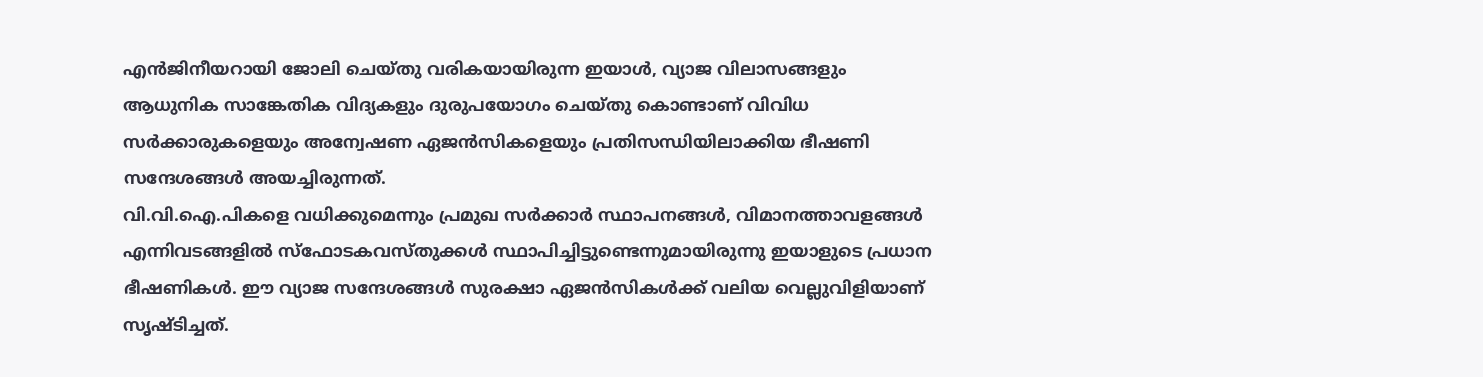എൻജിനീയറായി ജോലി ചെയ്തു വരികയായിരുന്ന ഇയാൾ, വ്യാജ വിലാസങ്ങളും ആധുനിക സാങ്കേതിക വിദ്യകളും ദുരുപയോഗം ചെയ്തു കൊണ്ടാണ് വിവിധ സർക്കാരുകളെയും അന്വേഷണ ഏജൻസികളെയും പ്രതിസന്ധിയിലാക്കിയ ഭീഷണി സന്ദേശങ്ങൾ അയച്ചിരുന്നത്.
വി.വി.ഐ.പികളെ വധിക്കുമെന്നും പ്രമുഖ സർക്കാർ സ്ഥാപനങ്ങൾ, വിമാനത്താവളങ്ങൾ എന്നിവടങ്ങളിൽ സ്ഫോടകവസ്തുക്കൾ സ്ഥാപിച്ചിട്ടുണ്ടെന്നുമായിരുന്നു ഇയാളുടെ പ്രധാന ഭീഷണികൾ. ഈ വ്യാജ സന്ദേശങ്ങൾ സുരക്ഷാ ഏജൻസികൾക്ക് വലിയ വെല്ലുവിളിയാണ് സൃഷ്ടിച്ചത്.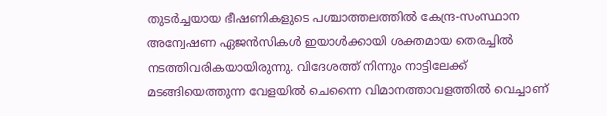തുടർച്ചയായ ഭീഷണികളുടെ പശ്ചാത്തലത്തിൽ കേന്ദ്ര-സംസ്ഥാന അന്വേഷണ ഏജൻസികൾ ഇയാൾക്കായി ശക്തമായ തെരച്ചിൽ നടത്തിവരികയായിരുന്നു. വിദേശത്ത് നിന്നും നാട്ടിലേക്ക് മടങ്ങിയെത്തുന്ന വേളയിൽ ചെന്നൈ വിമാനത്താവളത്തിൽ വെച്ചാണ്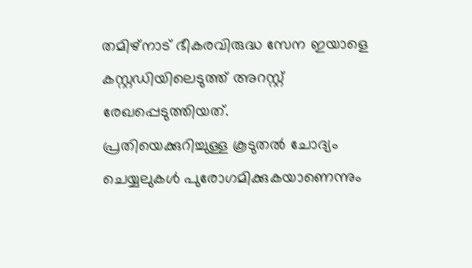തമിഴ്നാട് ഭീകരവിരുദ്ധ സേന ഇയാളെ കസ്റ്റഡിയിലെടുത്ത് അറസ്റ്റ് രേഖപ്പെടുത്തിയത്.
പ്രതിയെക്കുറിച്ചുള്ള കൂടുതൽ ചോദ്യം ചെയ്യലുകൾ പുരോഗമിക്കുകയാണെന്നും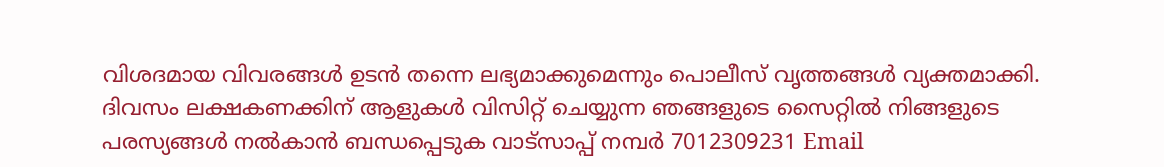വിശദമായ വിവരങ്ങൾ ഉടൻ തന്നെ ലഭ്യമാക്കുമെന്നും പൊലീസ് വൃത്തങ്ങൾ വ്യക്തമാക്കി.
ദിവസം ലക്ഷകണക്കിന് ആളുകൾ വിസിറ്റ് ചെയ്യുന്ന ഞങ്ങളുടെ സൈറ്റിൽ നിങ്ങളുടെ പരസ്യങ്ങൾ നൽകാൻ ബന്ധപ്പെടുക വാട്സാപ്പ് നമ്പർ 7012309231 Email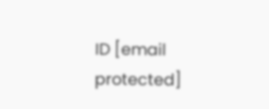ID [email protected]